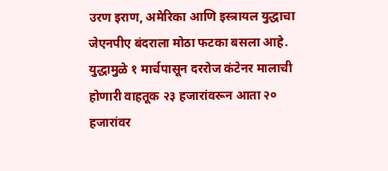उरण इराण, अमेरिका आणि इस्त्रायल युद्धाचा जेएनपीए बंदराला मोठा फटका बसला आहे. युद्धामुळे १ मार्चपासून दररोज कंटेनर मालाची होणारी वाहतूक २३ हजारांवरून आता २० हजारांवर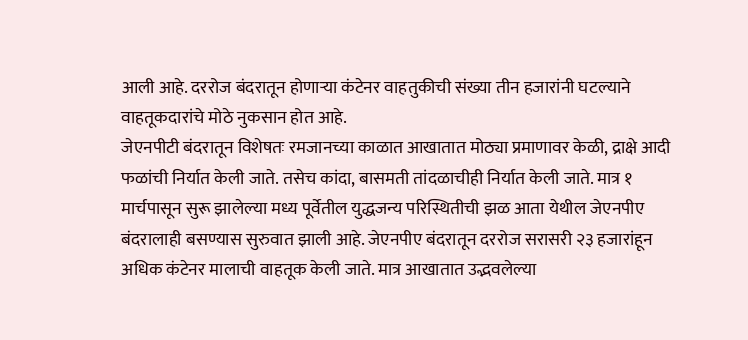आली आहे. दररोज बंदरातून होणाऱ्या कंटेनर वाहतुकीची संख्या तीन हजारांनी घटल्याने वाहतूकदारांचे मोठे नुकसान होत आहे.
जेएनपीटी बंदरातून विशेषतः रमजानच्या काळात आखातात मोठ्या प्रमाणावर केळी, द्राक्षे आदी फळांची निर्यात केली जाते. तसेच कांदा, बासमती तांदळाचीही निर्यात केली जाते. मात्र १ मार्चपासून सुरू झालेल्या मध्य पूर्वेतील युद्धजन्य परिस्थितीची झळ आता येथील जेएनपीए बंदरालाही बसण्यास सुरुवात झाली आहे. जेएनपीए बंदरातून दररोज सरासरी २३ हजारांहून अधिक कंटेनर मालाची वाहतूक केली जाते. मात्र आखातात उद्भवलेल्या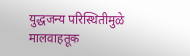युद्धजन्य परिस्थितीमुळे मालवाहतूक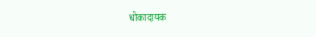धोकादायक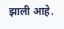झाली आहे.